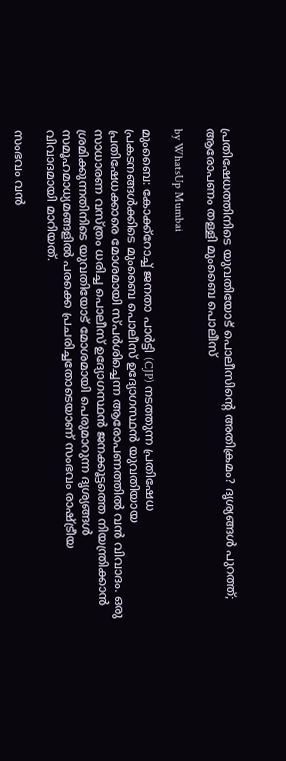പ്രതിഷേധത്തിനിടെ യുവതിയോട് പൊലീസിന്റെ അതിക്രമം? ദൃശ്യങ്ങൾ പുറത്ത്; ആരോപണം തള്ളി മുംബൈ പൊലീസ്

by WhatsUp Mumbai

മുംബൈ: കോക്ക്റോച്ച് ജനതാ പാർട്ടി (CJP) നടത്തുന്ന പ്രതിഷേധ പ്രകടനങ്ങൾക്കിടെ മുംബൈ പൊലീസ് ഉദ്യോഗസ്ഥൻ യുവതിയായ പ്രതിഷേധക്കാരെ മോശമായി സ്പർശിച്ചെന്ന ആരോപണത്തിൽ വൻ വിവാദം. ഒരു സാധാരണ വസ്ത്രം ധരിച്ച പൊലീസ് ഉദ്യോഗസ്ഥൻ ജനക്കൂട്ടത്തെ നിയന്ത്രിക്കാൻ ശ്രമിക്കുന്നതിനിടെ യുവതിയോട് മോശമായി പെരുമാറുന്ന ദൃശ്യങ്ങൾ സമൂഹമാധ്യമങ്ങളിൽ പരക്കെ പ്രചരിച്ചതോടെയാണ് സംഭവം രാഷ്ട്രീയ വിവാദമായി മാറിയത്.

സംഭവം വൻ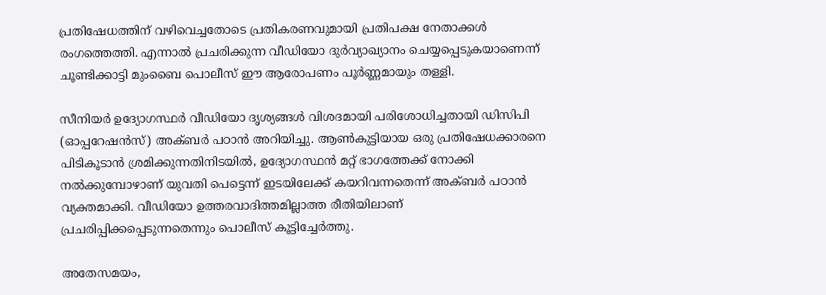പ്രതിഷേധത്തിന് വഴിവെച്ചതോടെ പ്രതികരണവുമായി പ്രതിപക്ഷ നേതാക്കൾ രംഗത്തെത്തി. എന്നാൽ പ്രചരിക്കുന്ന വീഡിയോ ദുർവ്യാഖ്യാനം ചെയ്യപ്പെടുകയാണെന്ന് ചൂണ്ടിക്കാട്ടി മുംബൈ പൊലീസ് ഈ ആരോപണം പൂർണ്ണമായും തള്ളി.

സീനിയർ ഉദ്യോഗസ്ഥർ വീഡിയോ ദൃശ്യങ്ങൾ വിശദമായി പരിശോധിച്ചതായി ഡിസിപി (ഓപ്പറേഷൻസ്) അക്ബർ പഠാൻ അറിയിച്ചു. ആൺകുട്ടിയായ ഒരു പ്രതിഷേധക്കാരനെ പിടികൂടാൻ ശ്രമിക്കുന്നതിനിടയിൽ, ഉദ്യോഗസ്ഥൻ മറ്റ് ഭാഗത്തേക്ക് നോക്കി നൽക്കുമ്പോഴാണ് യുവതി പെട്ടെന്ന് ഇടയിലേക്ക് കയറിവന്നതെന്ന് അക്ബർ പഠാൻ വ്യക്തമാക്കി. വീഡിയോ ഉത്തരവാദിത്തമില്ലാത്ത രീതിയിലാണ് പ്രചരിപ്പിക്കപ്പെടുന്നതെന്നും പൊലീസ് കൂട്ടിച്ചേർത്തു.

അതേസമയം,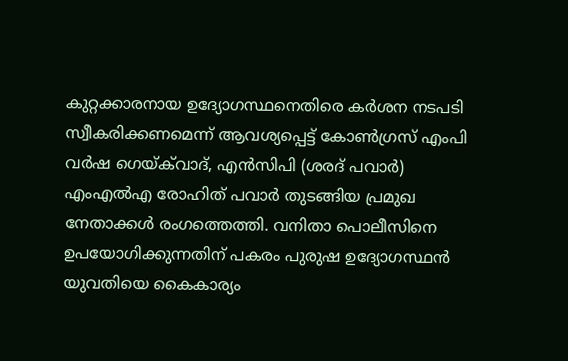കുറ്റക്കാരനായ ഉദ്യോഗസ്ഥനെതിരെ കർശന നടപടി സ്വീകരിക്കണമെന്ന് ആവശ്യപ്പെട്ട് കോൺഗ്രസ് എംപി വർഷ ഗെയ്‌ക്‌വാദ്, എൻസിപി (ശരദ് പവാർ) എംഎൽഎ രോഹിത് പവാർ തുടങ്ങിയ പ്രമുഖ നേതാക്കൾ രംഗത്തെത്തി. വനിതാ പൊലീസിനെ ഉപയോഗിക്കുന്നതിന് പകരം പുരുഷ ഉദ്യോഗസ്ഥൻ യുവതിയെ കൈകാര്യം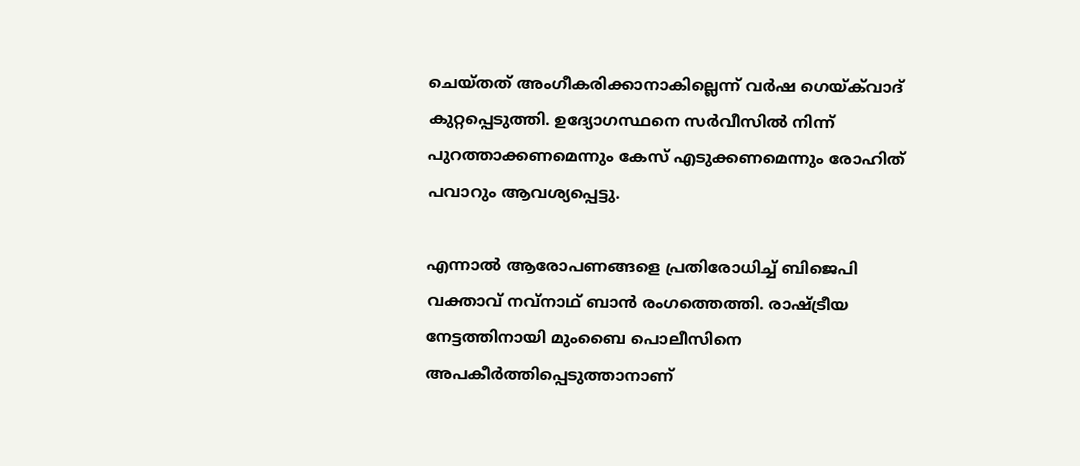ചെയ്തത് അംഗീകരിക്കാനാകില്ലെന്ന് വർഷ ഗെയ്‌ക്‌വാദ് കുറ്റപ്പെടുത്തി. ഉദ്യോഗസ്ഥനെ സർവീസിൽ നിന്ന് പുറത്താക്കണമെന്നും കേസ് എടുക്കണമെന്നും രോഹിത് പവാറും ആവശ്യപ്പെട്ടു.

എന്നാൽ ആരോപണങ്ങളെ പ്രതിരോധിച്ച് ബിജെപി വക്താവ് നവ്നാഥ് ബാൻ രംഗത്തെത്തി. രാഷ്ട്രീയ നേട്ടത്തിനായി മുംബൈ പൊലീസിനെ അപകീർത്തിപ്പെടുത്താനാണ്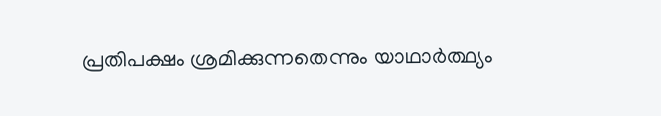പ്രതിപക്ഷം ശ്രമിക്കുന്നതെന്നും യാഥാർത്ഥ്യം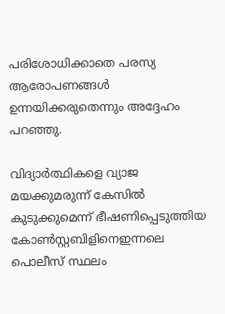പരിശോധിക്കാതെ പരസ്യ ആരോപണങ്ങൾ ഉന്നയിക്കരുതെന്നും അദ്ദേഹം പറഞ്ഞു.

വിദ്യാർത്ഥികളെ വ്യാജ മയക്കുമരുന്ന് കേസിൽ കുടുക്കുമെന്ന് ഭീഷണിപ്പെടുത്തിയ കോൺസ്റ്റബിളിനെഇന്നലെ പൊലീസ് സ്ഥലം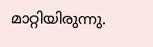മാറ്റിയിരുന്നു.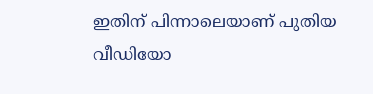ഇതിന് പിന്നാലെയാണ് പുതിയ വീഡിയോ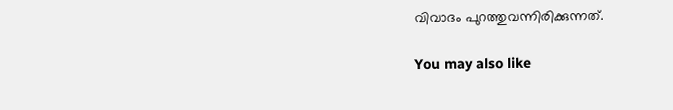വിവാദം പുറത്തുവന്നിരിക്കുന്നത്.

You may also like